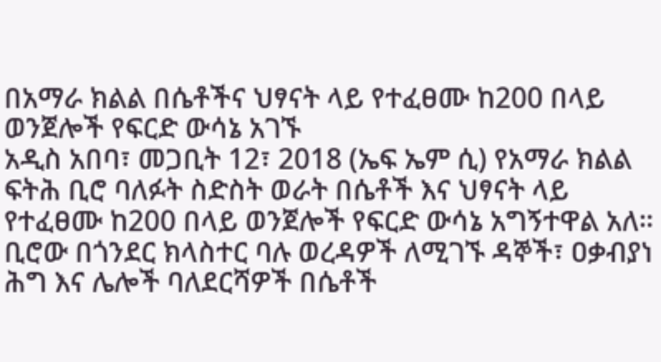በአማራ ክልል በሴቶችና ህፃናት ላይ የተፈፀሙ ከ200 በላይ ወንጀሎች የፍርድ ውሳኔ አገኙ
አዲስ አበባ፣ መጋቢት 12፣ 2018 (ኤፍ ኤም ሲ) የአማራ ክልል ፍትሕ ቢሮ ባለፉት ስድስት ወራት በሴቶች እና ህፃናት ላይ የተፈፀሙ ከ200 በላይ ወንጀሎች የፍርድ ውሳኔ አግኝተዋል አለ፡፡
ቢሮው በጎንደር ክላስተር ባሉ ወረዳዎች ለሚገኙ ዳኞች፣ ዐቃብያነ ሕግ እና ሌሎች ባለደርሻዎች በሴቶች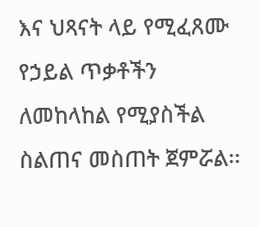እና ህጻናት ላይ የሚፈጸሙ የኃይል ጥቃቶችን ለመከላከል የሚያስችል ስልጠና መስጠት ጀምሯል፡፡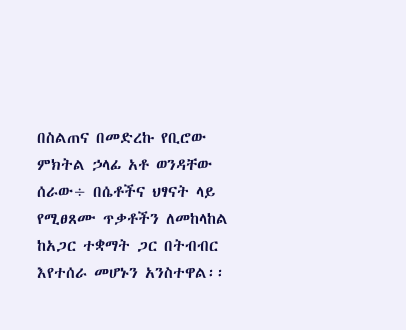በስልጠና በመድረኩ የቢሮው ምክትል ኃላፊ አቶ ወንዳቸው ሰራው÷ በሴቶችና ህፃናት ላይ የሚፀጸሙ ጥቃቶችን ለመከላከል ከአጋር ተቋማት ጋር በትብብር እየተሰራ መሆኑን አንስተዋል፡፡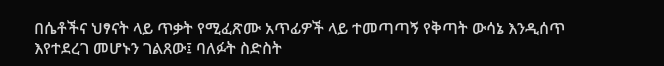በሴቶችና ህፃናት ላይ ጥቃት የሚፈጽሙ አጥፊዎች ላይ ተመጣጣኝ የቅጣት ውሳኔ እንዲሰጥ እየተደረገ መሆኑን ገልጸው፤ ባለፉት ስድስት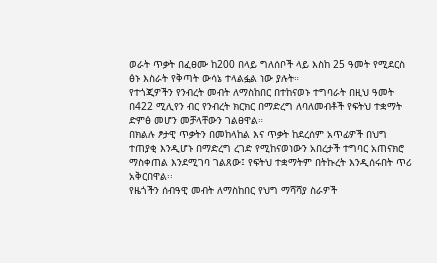ወራት ጥቃት በፈፀሙ ከ200 በላይ ግለሰቦች ላይ እስከ 25 ዓመት የሚደርስ ፅኑ እስራት የቅጣት ውሳኔ ተላልፏል ነው ያሉት።
የተጎጂዎችን የንብረት መብት ለማስከበር በተከናወኑ ተግባራት በዚህ ዓመት በ422 ሚሊየን ብር የንብረት ክርክር በማድረግ ለባለመብቶች የፍትህ ተቋማት ድምፅ መሆን መቻላቸውን ገልፀዋል።
በክልሉ ፆታዊ ጥቃትን በመከላከል እና ጥቃት ከደረሰም አጥፊዎች በህግ ተጠያቂ እንዲሆኑ በማድረግ ረገድ የሚከናወነውን አበረታች ተግባር አጠናክሮ ማስቀጠል እንደሚገባ ገልጸው፤ የፍትህ ተቋማትም በትኩረት እንዲሰሩበት ጥሪ አቅርበዋል፡፡
የዜጎችን ሰብዓዊ መብት ለማስከበር የህግ ማሻሻያ ስራዎች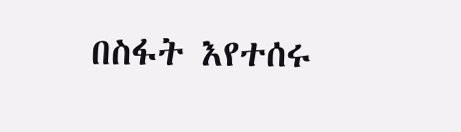በስፋት እየተሰሩ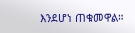እንደሆነ ጠቁመዋል።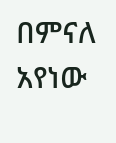በምናለ አየነው